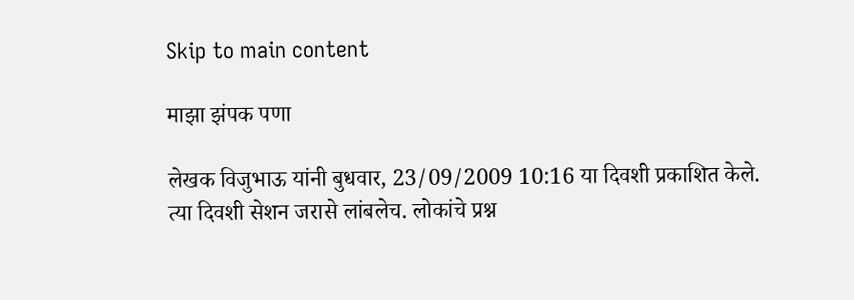Skip to main content

माझा झंपक पणा

लेखक विजुभाऊ यांनी बुधवार, 23/09/2009 10:16 या दिवशी प्रकाशित केले.
त्या दिवशी सेशन जरासे लांबलेच. लोकांचे प्रश्न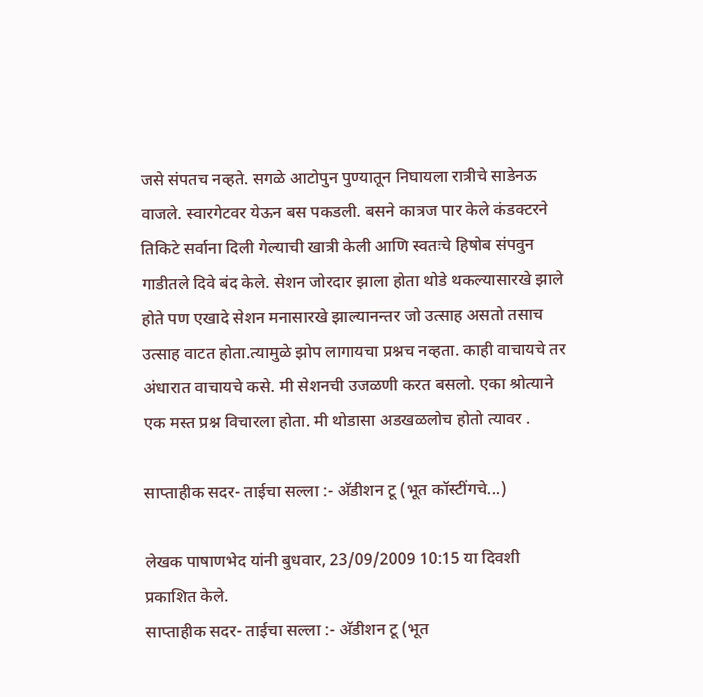जसे संपतच नव्हते. सगळे आटोपुन पुण्यातून निघायला रात्रीचे साडेनऊ वाजले. स्वारगेटवर येऊन बस पकडली. बसने कात्रज पार केले कंडक्टरने तिकिटे सर्वाना दिली गेल्याची खात्री केली आणि स्वतःचे हिषोब संपवुन गाडीतले दिवे बंद केले. सेशन जोरदार झाला होता थोडे थकल्यासारखे झाले होते पण एखादे सेशन मनासारखे झाल्यानन्तर जो उत्साह असतो तसाच उत्साह वाटत होता.त्यामुळे झोप लागायचा प्रश्नच नव्हता. काही वाचायचे तर अंधारात वाचायचे कसे. मी सेशनची उजळणी करत बसलो. एका श्रोत्याने एक मस्त प्रश्न विचारला होता. मी थोडासा अडखळलोच होतो त्यावर .

साप्ताहीक सदर- ताईचा सल्ला :- अ‍ॅडीशन टू (भूत कॉस्टींगचे...)

लेखक पाषाणभेद यांनी बुधवार, 23/09/2009 10:15 या दिवशी प्रकाशित केले.
साप्ताहीक सदर- ताईचा सल्ला :- अ‍ॅडीशन टू (भूत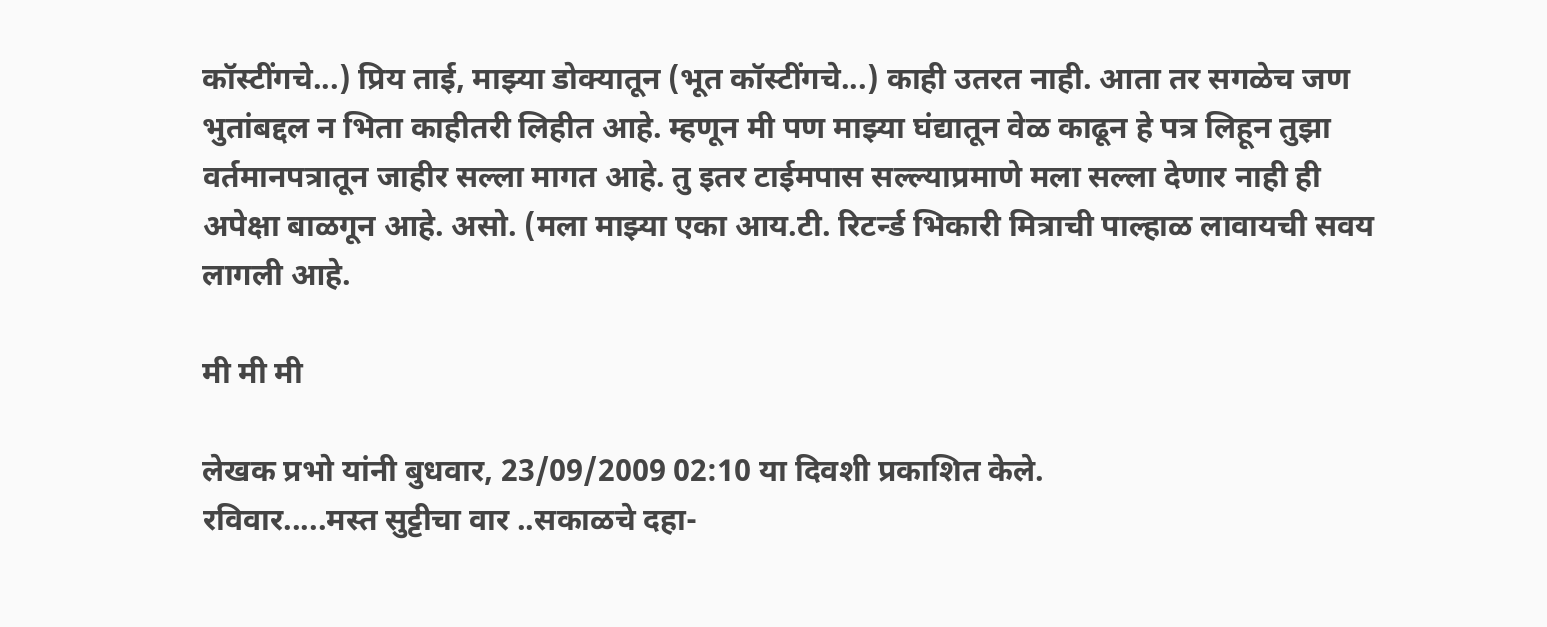कॉस्टींगचे...) प्रिय ताई, माझ्या डोक्यातून (भूत कॉस्टींगचे...) काही उतरत नाही. आता तर सगळेच जण भुतांबद्दल न भिता काहीतरी लिहीत आहे. म्हणून मी पण माझ्या घंद्यातून वेळ काढून हे पत्र लिहून तुझा वर्तमानपत्रातून जाहीर सल्ला मागत आहे. तु इतर टाईमपास सल्ल्याप्रमाणे मला सल्ला देणार नाही ही अपेक्षा बाळगून आहे. असो. (मला माझ्या एका आय.टी. रिटर्न्ड भिकारी मित्राची पाल्हाळ लावायची सवय लागली आहे.

मी मी मी

लेखक प्रभो यांनी बुधवार, 23/09/2009 02:10 या दिवशी प्रकाशित केले.
रविवार.....मस्त सुट्टीचा वार ..सकाळचे दहा-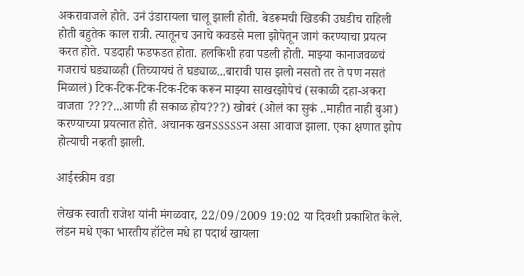अकरावाजले होते. उनं उंडारायला चालू झाली होती. बेडरूमची खिडकी उघडीच राहिली होती बहुतेक काल रात्री. त्यातूनच उनाचे कवडसे मला झोपेतून जागं करण्याचा प्रयत्न करत होते. पडदाही फडफडत होता. हलकिशी हवा पडली होती. माझ्या कानाजवळचं गजराचं घड्याळही (तिच्यायचं ते घड्याळ...बारावी पास झलो नसतो तर ते पण नसतं मिळालं) टिक-टिक-टिक-टिक-टिक करून माझ्या साखरझोपेचं (सकाळी दहा-अकरा वाजता ????...आणी ही सकाळ होय???) खोबरं (ओलं का सुकं ..माहीत नाही बुआ) करण्याच्या प्रयत्नात होते. अचानक खनSSSSSन असा आवाज झाला. एका क्षणात झोप होत्याची नव्हती झाली.

आईस्क्रीम वडा

लेखक स्वाती राजेश यांनी मंगळवार, 22/09/2009 19:02 या दिवशी प्रकाशित केले.
लंडन मधे एका भारतीय हॉटेल मधे हा पदार्थ खायला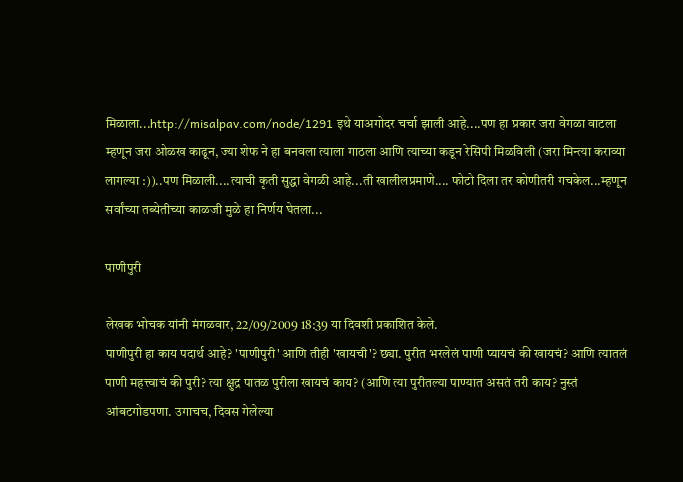मिळाला...http://misalpav.com/node/1291 इथे याअगोदर चर्चा झाली आहे....पण हा प्रकार जरा वेगळा वाटला म्हणून जरा ओळख काढून, ज्या शेफ ने हा बनवला त्याला गाठला आणि त्याच्या कडून रेसिपी मिळविली (जरा मिन्त्या कराव्या लागल्या :))..पण मिळाली....त्याची कृती सुद्धा वेगळी आहे...ती खालीलप्रमाणे.... फोटो दिला तर कोणीतरी गचकेल...म्हणून सर्वांच्या तब्येतीच्या काळजी मुळे हा निर्णय घेतला...

पाणीपुरी

लेखक भोचक यांनी मंगळवार, 22/09/2009 18:39 या दिवशी प्रकाशित केले.
पाणीपुरी हा काय पदार्थ आहे? 'पाणीपुरी' आणि तीही 'खायची'? छ्या. पुरीत भरलेलं पाणी प्यायचं की खायचं? आणि त्यातलं पाणी महत्त्वाचं की पुरी? त्या क्षुद्र पातळ पुरीला खायचं काय? (आणि त्या पुरीतल्या पाण्यात असतं तरी काय? नुस्तं आंबटगोडपणा. उगाचच, दिवस गेलेल्या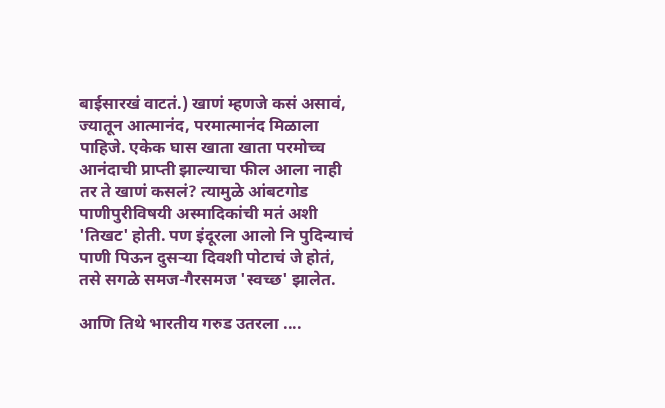बाईसारखं वाटतं.) खाणं म्हणजे कसं असावं, ज्यातून आत्मानंद, परमात्मानंद मिळाला पाहिजे. एकेक घास खाता खाता परमोच्च आनंदाची प्राप्ती झाल्याचा फील आला नाही तर ते खाणं कसलं? त्यामुळे आंबटगोड पाणीपुरीविषयी अस्मादिकांची मतं अशी 'तिखट' होती. पण इंदूरला आलो नि पुदिन्याचं पाणी पिऊन दुसर्‍या दिवशी पोटाचं जे होतं, तसे सगळे समज-गैरसमज 'स्वच्छ' झालेत.

आणि तिथे भारतीय गरुड उतरला ....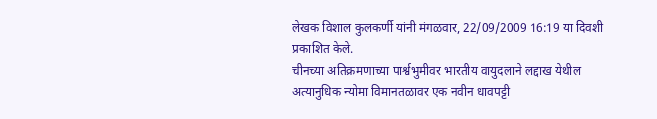लेखक विशाल कुलकर्णी यांनी मंगळवार, 22/09/2009 16:19 या दिवशी प्रकाशित केले.
चीनच्या अतिक्रमणाच्या पार्श्वभुमीवर भारतीय वायुदलाने लद्दाख येथील अत्यानुधिक न्योमा विमानतळावर एक नवीन धावपट्टी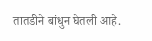तातडीने बांधुन घेतली आहे.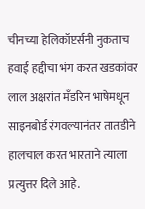चीनच्या हेलिकॉप्टर्सनी नुकताच हवाई हद्दीचा भंग करत खडकांवर लाल अक्षरांत मँडरिन भाषेमधून साइनबोर्ड रंगवल्यानंतर तातडीने हालचाल करत भारताने त्याला प्रत्युत्तर दिले आहे.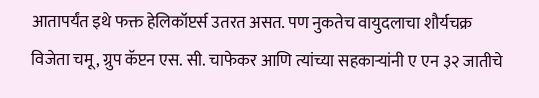आतापर्यंत इथे फक्त हेलिकॉप्टर्स उतरत असत. पण नुकतेच वायुदलाचा शौर्यचक्र विजेता चमू, ग्रुप कॅप्टन एस. सी. चाफेकर आणि त्यांच्या सहकार्‍यांनी ए एन ३२ जातीचे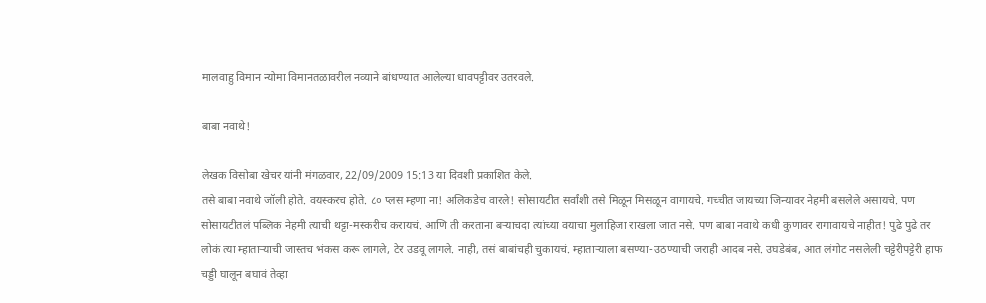मालवाहु विमान न्योमा विमानतळावरील नव्याने बांधण्यात आलेल्या धावपट्टीवर उतरवले.

बाबा नवाथे!

लेखक विसोबा खेचर यांनी मंगळवार, 22/09/2009 15:13 या दिवशी प्रकाशित केले.
तसे बाबा नवाथे जॉली होते. वयस्करच होते. ८० प्लस म्हणा ना! अलिकडेच वारले! सोसायटीत सर्वांशी तसे मिळून मिसळून वागायचे. गच्चीत जायच्या जिन्यावर नेहमी बसलेले असायचे. पण सोसायटीतलं पब्लिक नेहमी त्याची थट्टा-मस्करीच करायचं. आणि ती करताना बर्‍याचदा त्यांच्या वयाचा मुलाहिजा राखला जात नसे. पण बाबा नवाथे कधी कुणावर रागावायचे नाहीत! पुढे पुढे तर लोकं त्या म्हातार्‍याची जास्तच भंकस करू लागले, टेर उडवू लागले. नाही, तसं बाबांचही चुकायचं. म्हातार्‍याला बसण्या-उठण्याची जराही आदब नसे. उघडेबंब, आत लंगोट नसलेली चट्टेरीपट्टेरी हाफ चड्डी घालून बघावं तेव्हा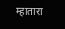म्हातारा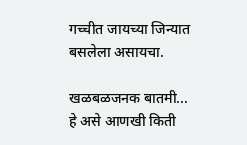गच्चीत जायच्या जिन्यात बसलेला असायचा.

खळबळजनक बातमी... हे असे आणखी किती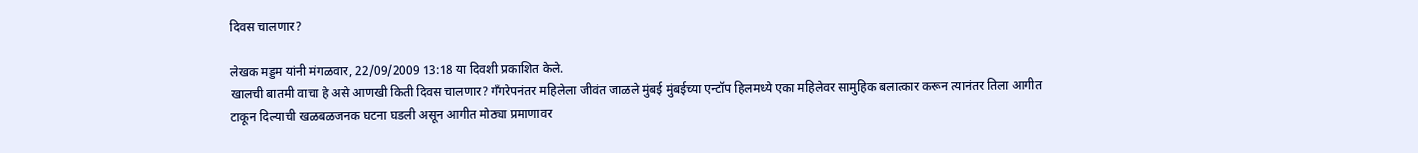दिवस चालणार?

लेखक मड्डम यांनी मंगळवार, 22/09/2009 13:18 या दिवशी प्रकाशित केले.
खालची बातमी वाचा हे असे आणखी किती दिवस चालणार? गँगरेपनंतर महिलेला जीवंत जाळले मुंबई मुंबईच्‍या एन्टॉप हिलमध्‍ये एका महिलेवर सामुहिक बलात्कार करून त्यानंतर तिला आगीत टाकून दिल्‍याची खळबळजनक घटना घडली असून आगीत मोठ्या प्रमाणावर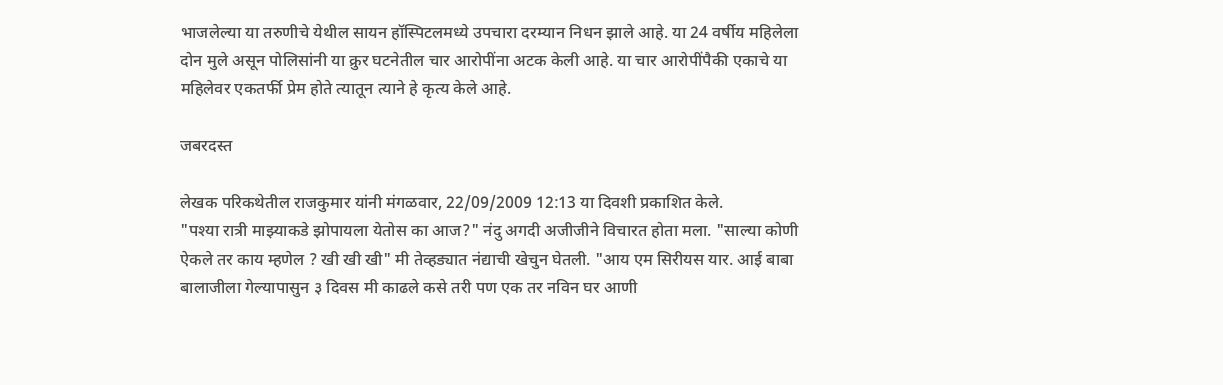भाजलेल्‍या या तरुणीचे येथील सायन हॉस्पिटलमध्‍ये उपचारा दरम्‍यान निधन झाले आहे. या 24 वर्षीय महिलेला दोन मुले असून पोलिसांनी या क्रुर घटनेतील चार आरोपींना अटक केली आहे. या चार आरोपींपैकी एकाचे या महिलेवर एकतर्फी प्रेम होते त्‍यातून त्याने हे कृत्य केले आहे.

जबरदस्त

लेखक परिकथेतील राजकुमार यांनी मंगळवार, 22/09/2009 12:13 या दिवशी प्रकाशित केले.
"पश्या रात्री माझ्याकडे झोपायला येतोस का आज?" नंदु अगदी अजीजीने विचारत होता मला. "साल्या कोणी ऐकले तर काय म्हणेल ? खी खी खी" मी तेव्हड्यात नंद्याची खेचुन घेतली. "आय एम सिरीयस यार. आई बाबा बालाजीला गेल्यापासुन ३ दिवस मी काढले कसे तरी पण एक तर नविन घर आणी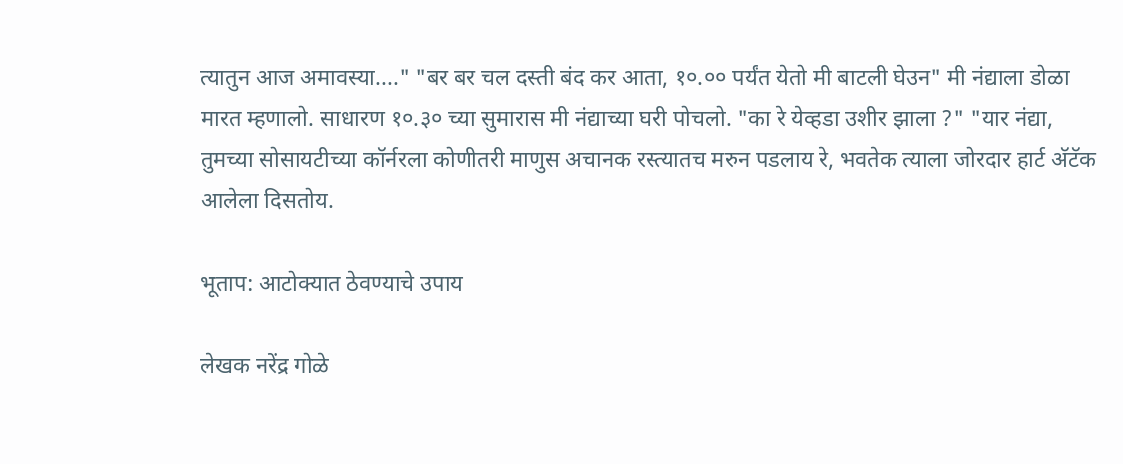त्यातुन आज अमावस्या...." "बर बर चल दस्ती बंद कर आता, १०.०० पर्यंत येतो मी बाटली घेउन" मी नंद्याला डोळा मारत म्हणालो. साधारण १०.३० च्या सुमारास मी नंद्याच्या घरी पोचलो. "का रे येव्हडा उशीर झाला ?" "यार नंद्या, तुमच्या सोसायटीच्या कॉर्नरला कोणीतरी माणुस अचानक रस्त्यातच मरुन पडलाय रे, भवतेक त्याला जोरदार हार्ट अ‍ॅटॅक आलेला दिसतोय.

भूताप: आटोक्यात ठेवण्याचे उपाय

लेखक नरेंद्र गोळे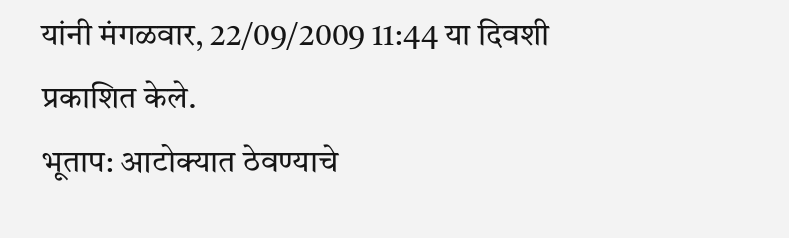यांनी मंगळवार, 22/09/2009 11:44 या दिवशी प्रकाशित केले.
भूताप: आटोक्यात ठेवण्याचे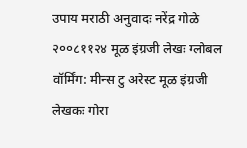उपाय मराठी अनुवादः नरेंद्र गोळे २००८११२४ मूळ इंग्रजी लेखः ग्लोबल वॉर्मिंग: मीन्स टु अरेस्ट मूळ इंग्रजी लेखकः गोरा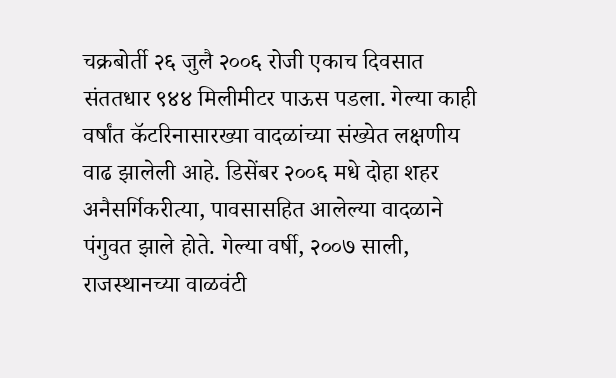चक्रबोर्ती २६ जुलै २००६ रोजी एकाच दिवसात संततधार ९४४ मिलीमीटर पाऊस पडला. गेल्या काही वर्षांत कॅटरिनासारख्या वादळांच्या संख्येत लक्षणीय वाढ झालेली आहे. डिसेंबर २००६ मधे दोहा शहर अनैसर्गिकरीत्या, पावसासहित आलेल्या वादळाने पंगुवत झाले होते. गेल्या वर्षी, २००७ साली, राजस्थानच्या वाळवंटी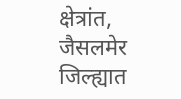क्षेत्रांत, जैसलमेर जिल्ह्यात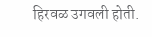हिरवळ उगवली होती.